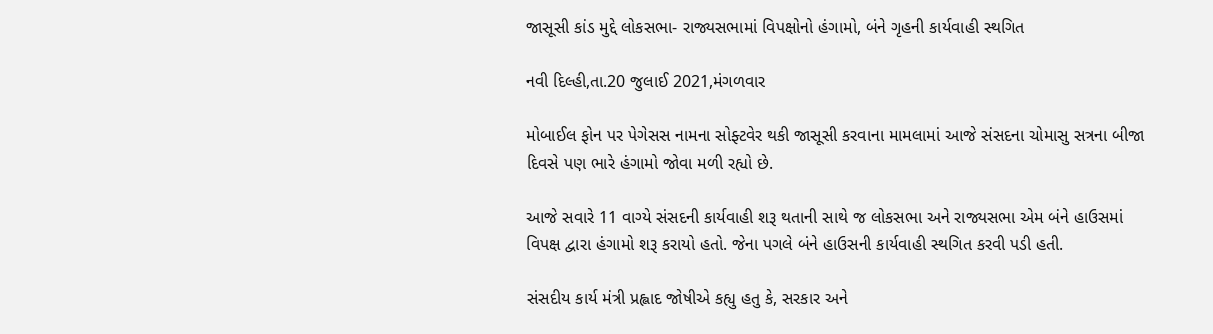જાસૂસી કાંડ મુદ્દે લોકસભા- રાજ્યસભામાં વિપક્ષોનો હંગામો, બંને ગૃહની કાર્યવાહી સ્થગિત

નવી દિલ્હી,તા.20 જુલાઈ 2021,મંગળવાર

મોબાઈલ ફોન પર પેગેસસ નામના સોફ્ટવેર થકી જાસૂસી કરવાના મામલામાં આજે સંસદના ચોમાસુ સત્રના બીજા દિવસે પણ ભારે હંગામો જોવા મળી રહ્યો છે.

આજે સવારે 11 વાગ્યે સંસદની કાર્યવાહી શરૂ થતાની સાથે જ લોકસભા અને રાજ્યસભા એમ બંને હાઉસમાં વિપક્ષ દ્વારા હંગામો શરૂ કરાયો હતો. જેના પગલે બંને હાઉસની કાર્યવાહી સ્થગિત કરવી પડી હતી.

સંસદીય કાર્ય મંત્રી પ્રહ્લાદ જોષીએ કહ્યુ હતુ કે, સરકાર અને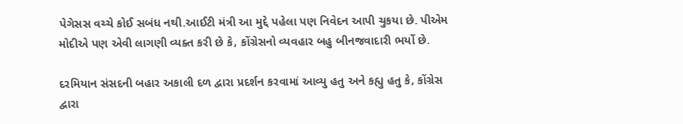પેગેસસ વચ્ચે કોઈ સબંધ નથી.આઈટી મંત્રી આ મુદ્દે પહેલા પણ નિવેદન આપી ચુકયા છે. પીએમ મોદીએ પણ એવી લાગણી વ્યક્ત કરી છે કે, કોંગ્રેસનો વ્યવહાર બહુ બીનજવાદારી ભર્યો છે.

દરમિયાન સંસદની બહાર અકાલી દળ દ્વારા પ્રદર્શન કરવામાં આવ્યુ હતુ અને કહ્યુ હતુ કે, કોંગ્રેસ દ્વારા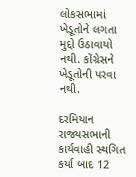લોકસભામાં ખેડૂતોને લગતા મુદ્દો ઉઠાવાયો નથી. કોંગ્રેસને ખેડૂતોની પરવા નથી.

દરમિયાન રાજ્યસભાની કાર્યવાહી સ્થગિત કર્યા બાદ 12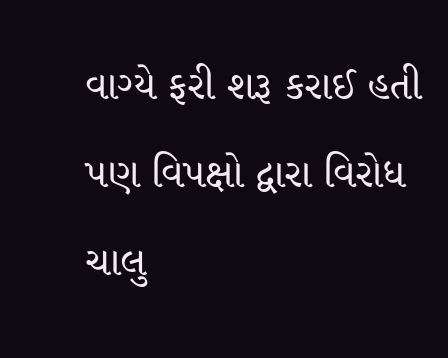વાગ્યે ફરી શરૂ કરાઈ હતી પણ વિપક્ષો દ્વારા વિરોધ ચાલુ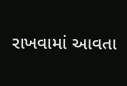રાખવામાં આવતા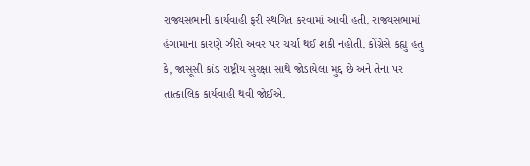રાજ્યસભાની કાર્યવાહી ફરી સ્થગિત કરવામાં આવી હતી. રાજ્યસભામાં હંગામાના કારણે ઝીરો અવર પર ચર્ચા થઈ શકી નહોતી. કોંગ્રેસે કહ્યુ હતુ કે, જાસૂસી કાંડ રાષ્ટ્રીય સુરક્ષા સાથે જોડાયેલા મુદ્દ છે અને તેના પર તાત્કાલિક કાર્યવાહી થવી જોઈએ.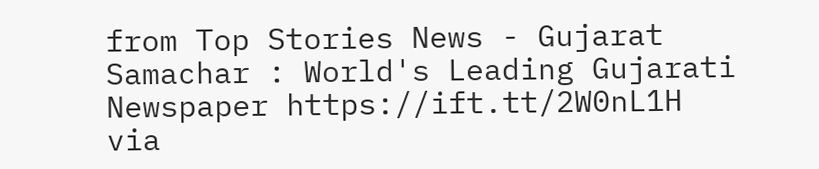from Top Stories News - Gujarat Samachar : World's Leading Gujarati Newspaper https://ift.tt/2W0nL1H
via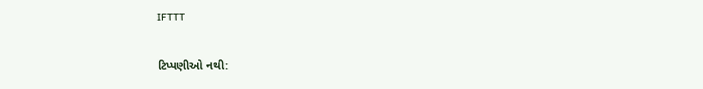IFTTT

ટિપ્પણીઓ નથી: